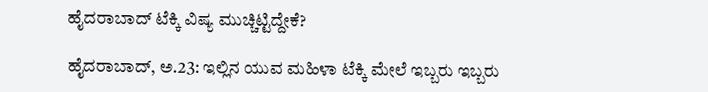ಹೈದರಾಬಾದ್ ಟೆಕ್ಕಿ ವಿಷ್ಯ ಮುಚ್ಚಿಟ್ಟಿದ್ದೇಕೆ?

ಹೈದರಾಬಾದ್, ಅ.23: ಇಲ್ಲಿನ ಯುವ ಮಹಿಳಾ ಟೆಕ್ಕಿ ಮೇಲೆ ಇಬ್ಬರು ಇಬ್ಬರು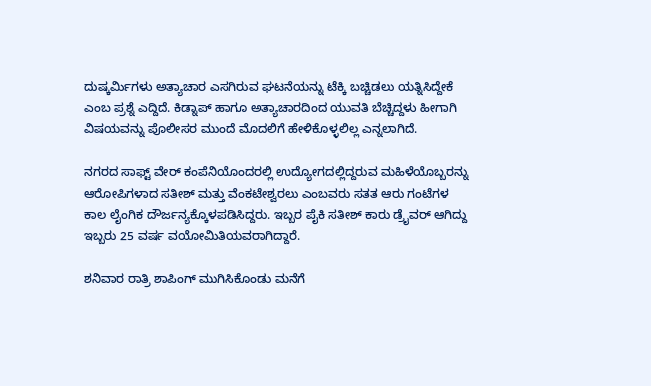ದುಷ್ಕರ್ಮಿಗಳು ಅತ್ಯಾಚಾರ ಎಸಗಿರುವ ಘಟನೆಯನ್ನು ಟೆಕ್ಕಿ ಬಚ್ಚಿಡಲು ಯತ್ನಿಸಿದ್ದೇಕೆ ಎಂಬ ಪ್ರಶ್ನೆ ಎದ್ದಿದೆ. ಕಿಡ್ನಾಪ್ ಹಾಗೂ ಅತ್ಯಾಚಾರದಿಂದ ಯುವತಿ ಬೆಚ್ಚಿದ್ದಳು ಹೀಗಾಗಿ ವಿಷಯವನ್ನು ಪೊಲೀಸರ ಮುಂದೆ ಮೊದಲಿಗೆ ಹೇಳಿಕೊಳ್ಳಲಿಲ್ಲ ಎನ್ನಲಾಗಿದೆ.

ನಗರದ ಸಾಫ್ಟ್ ವೇರ್ ಕಂಪೆನಿಯೊಂದರಲ್ಲಿ ಉದ್ಯೋಗದಲ್ಲಿದ್ದರುವ ಮಹಿಳೆಯೊಬ್ಬರನ್ನು ಆರೋಪಿಗಳಾದ ಸತೀಶ್ ಮತ್ತು ವೆಂಕಟೇಶ್ವರಲು ಎಂಬವರು ಸತತ ಆರು ಗಂಟೆಗಳ ಕಾಲ ಲೈಂಗಿಕ ದೌರ್ಜನ್ಯಕ್ಕೊಳಪಡಿಸಿದ್ದರು. ಇಬ್ಬರ ಪೈಕಿ ಸತೀಶ್ ಕಾರು ಡ್ರೈವರ್ ಆಗಿದ್ದು ಇಬ್ಬರು 25 ವರ್ಷ ವಯೋಮಿತಿಯವರಾಗಿದ್ದಾರೆ.

ಶನಿವಾರ ರಾತ್ರಿ ಶಾಪಿಂಗ್ ಮುಗಿಸಿಕೊಂಡು ಮನೆಗೆ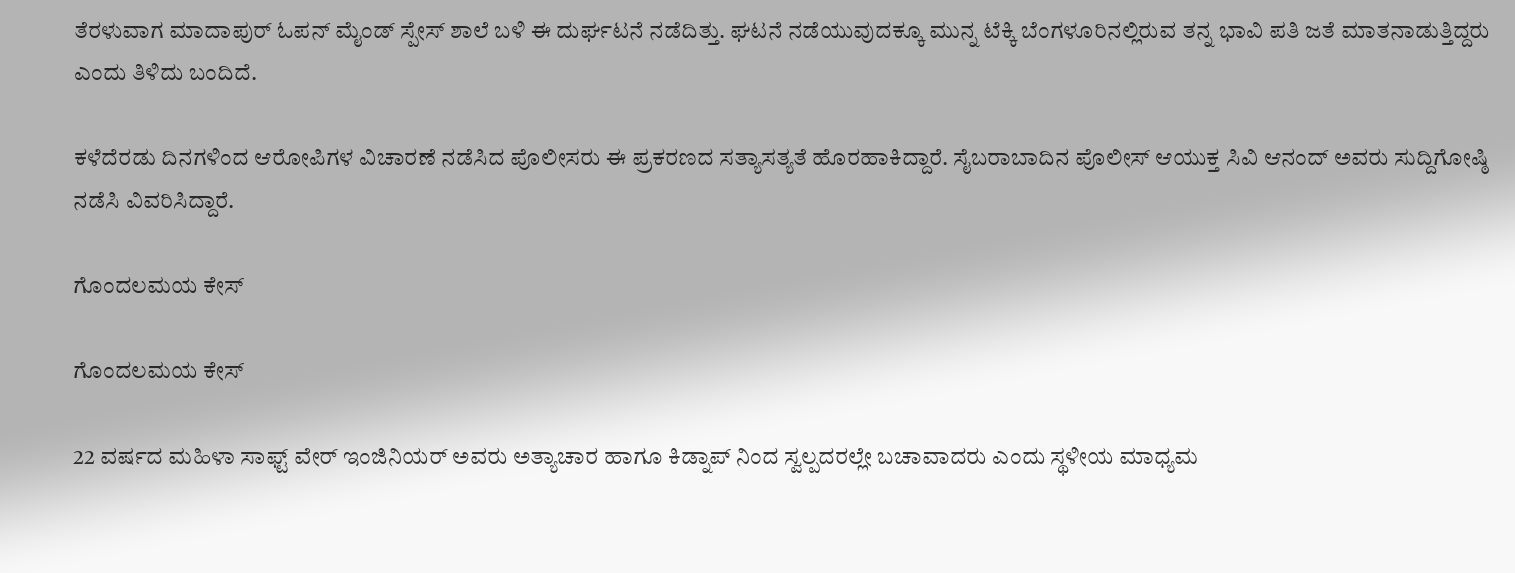ತೆರಳುವಾಗ ಮಾದಾಪುರ್ ಓಪನ್ ಮೈಂಡ್ ಸ್ಪೇಸ್ ಶಾಲೆ ಬಳಿ ಈ ದುರ್ಘಟನೆ ನಡೆದಿತ್ತು. ಘಟನೆ ನಡೆಯುವುದಕ್ಕೂ ಮುನ್ನ ಟೆಕ್ಕಿ ಬೆಂಗಳೂರಿನಲ್ಲಿರುವ ತನ್ನ ಭಾವಿ ಪತಿ ಜತೆ ಮಾತನಾಡುತ್ತಿದ್ದರು ಎಂದು ತಿಳಿದು ಬಂದಿದೆ.

ಕಳೆದೆರಡು ದಿನಗಳಿಂದ ಆರೋಪಿಗಳ ವಿಚಾರಣೆ ನಡೆಸಿದ ಪೊಲೀಸರು ಈ ಪ್ರಕರಣದ ಸತ್ಯಾಸತ್ಯತೆ ಹೊರಹಾಕಿದ್ದಾರೆ. ಸೈಬರಾಬಾದಿನ ಪೊಲೀಸ್ ಆಯುಕ್ತ ಸಿವಿ ಆನಂದ್ ಅವರು ಸುದ್ದಿಗೋಷ್ಠಿ ನಡೆಸಿ ವಿವರಿಸಿದ್ದಾರೆ.

ಗೊಂದಲಮಯ ಕೇಸ್

ಗೊಂದಲಮಯ ಕೇಸ್

22 ವರ್ಷದ ಮಹಿಳಾ ಸಾಫ್ಟ್ ವೇರ್ ಇಂಜಿನಿಯರ್ ಅವರು ಅತ್ಯಾಚಾರ ಹಾಗೂ ಕಿಡ್ನಾಪ್ ನಿಂದ ಸ್ವಲ್ಪದರಲ್ಲೇ ಬಚಾವಾದರು ಎಂದು ಸ್ಥಳೀಯ ಮಾಧ್ಯಮ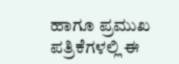ಹಾಗೂ ಪ್ರಮುಖ ಪತ್ರಿಕೆಗಳಲ್ಲಿ ಈ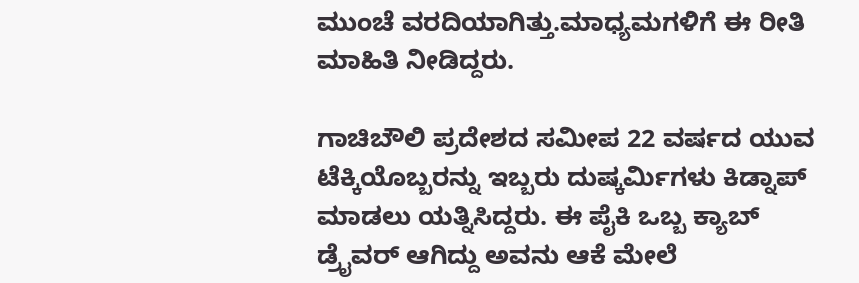ಮುಂಚೆ ವರದಿಯಾಗಿತ್ತು.ಮಾಧ್ಯಮಗಳಿಗೆ ಈ ರೀತಿ ಮಾಹಿತಿ ನೀಡಿದ್ದರು.

ಗಾಚಿಬೌಲಿ ಪ್ರದೇಶದ ಸಮೀಪ 22 ವರ್ಷದ ಯುವ ಟೆಕ್ಕಿಯೊಬ್ಬರನ್ನು ಇಬ್ಬರು ದುಷ್ಕರ್ಮಿಗಳು ಕಿಡ್ನಾಪ್ ಮಾಡಲು ಯತ್ನಿಸಿದ್ದರು. ಈ ಪೈಕಿ ಒಬ್ಬ ಕ್ಯಾಬ್ ಡ್ರೈವರ್ ಆಗಿದ್ದು ಅವನು ಆಕೆ ಮೇಲೆ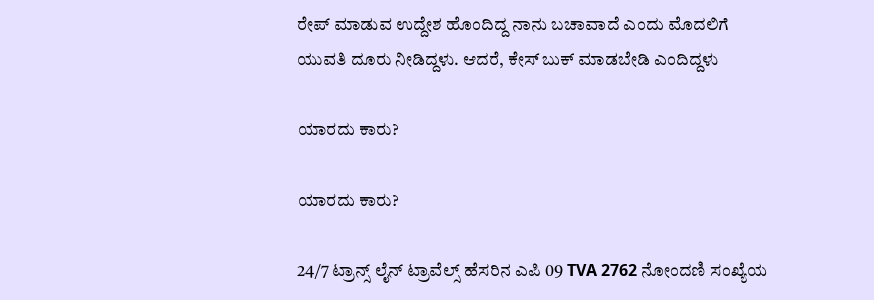ರೇಪ್ ಮಾಡುವ ಉದ್ದೇಶ ಹೊಂದಿದ್ದ ನಾನು ಬಚಾವಾದೆ ಎಂದು ಮೊದಲಿಗೆ ಯುವತಿ ದೂರು ನೀಡಿದ್ದಳು. ಆದರೆ, ಕೇಸ್ ಬುಕ್ ಮಾಡಬೇಡಿ ಎಂದಿದ್ದಳು

ಯಾರದು ಕಾರು?

ಯಾರದು ಕಾರು?

24/7 ಟ್ರಾನ್ಸ್ ಲೈನ್ ಟ್ರಾವೆಲ್ಸ್ ಹೆಸರಿನ ಎಪಿ 09 TVA 2762 ನೋಂದಣಿ ಸಂಖ್ಯೆಯ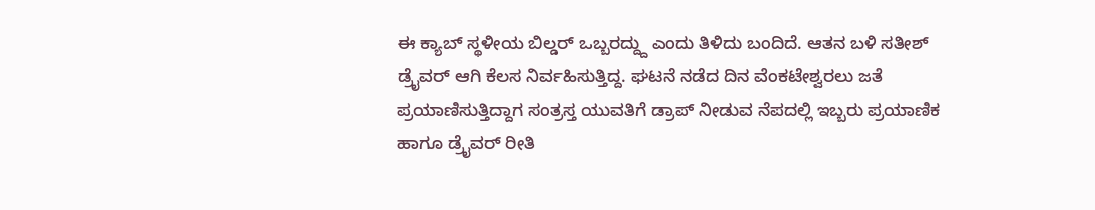ಈ ಕ್ಯಾಬ್ ಸ್ಥಳೀಯ ಬಿಲ್ಡರ್ ಒಬ್ಬರದ್ದ್ದು ಎಂದು ತಿಳಿದು ಬಂದಿದೆ. ಆತನ ಬಳಿ ಸತೀಶ್ ಡ್ರೈವರ್ ಆಗಿ ಕೆಲಸ ನಿರ್ವಹಿಸುತ್ತಿದ್ದ. ಘಟನೆ ನಡೆದ ದಿನ ವೆಂಕಟೇಶ್ವರಲು ಜತೆ ಪ್ರಯಾಣಿಸುತ್ತಿದ್ದಾಗ ಸಂತ್ರಸ್ತ ಯುವತಿಗೆ ಡ್ರಾಪ್ ನೀಡುವ ನೆಪದಲ್ಲಿ ಇಬ್ಬರು ಪ್ರಯಾಣಿಕ ಹಾಗೂ ಡ್ರೈವರ್ ರೀತಿ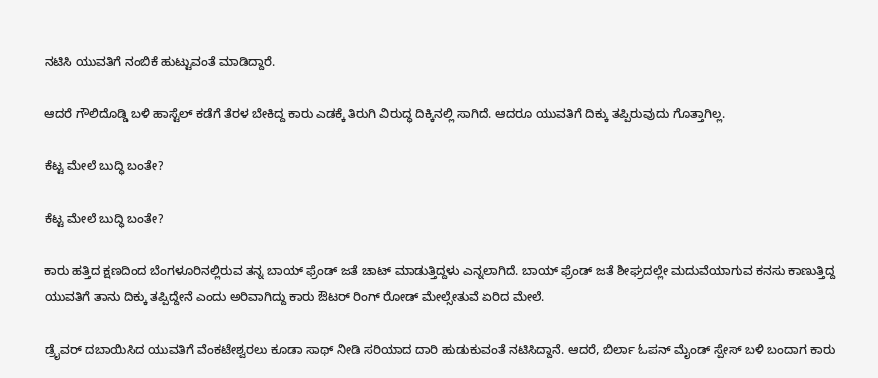ನಟಿಸಿ ಯುವತಿಗೆ ನಂಬಿಕೆ ಹುಟ್ಟುವಂತೆ ಮಾಡಿದ್ದಾರೆ.

ಆದರೆ ಗೌಲಿದೊಡ್ಡಿ ಬಳಿ ಹಾಸ್ಟೆಲ್ ಕಡೆಗೆ ತೆರಳ ಬೇಕಿದ್ದ ಕಾರು ಎಡಕ್ಕೆ ತಿರುಗಿ ವಿರುದ್ಧ ದಿಕ್ಕಿನಲ್ಲಿ ಸಾಗಿದೆ. ಆದರೂ ಯುವತಿಗೆ ದಿಕ್ಕು ತಪ್ಪಿರುವುದು ಗೊತ್ತಾಗಿಲ್ಲ.

ಕೆಟ್ಟ ಮೇಲೆ ಬುದ್ಧಿ ಬಂತೇ?

ಕೆಟ್ಟ ಮೇಲೆ ಬುದ್ಧಿ ಬಂತೇ?

ಕಾರು ಹತ್ತಿದ ಕ್ಷಣದಿಂದ ಬೆಂಗಳೂರಿನಲ್ಲಿರುವ ತನ್ನ ಬಾಯ್ ಫ್ರೆಂಡ್ ಜತೆ ಚಾಟ್ ಮಾಡುತ್ತಿದ್ದಳು ಎನ್ನಲಾಗಿದೆ. ಬಾಯ್ ಫ್ರೆಂಡ್ ಜತೆ ಶೀಘ್ರದಲ್ಲೇ ಮದುವೆಯಾಗುವ ಕನಸು ಕಾಣುತ್ತಿದ್ದ ಯುವತಿಗೆ ತಾನು ದಿಕ್ಕು ತಪ್ಪಿದ್ದೇನೆ ಎಂದು ಅರಿವಾಗಿದ್ದು ಕಾರು ಔಟರ್ ರಿಂಗ್ ರೋಡ್ ಮೇಲ್ಸೇತುವೆ ಏರಿದ ಮೇಲೆ.

ಡ್ರೈವರ್ ದಬಾಯಿಸಿದ ಯುವತಿಗೆ ವೆಂಕಟೇಶ್ವರಲು ಕೂಡಾ ಸಾಥ್ ನೀಡಿ ಸರಿಯಾದ ದಾರಿ ಹುಡುಕುವಂತೆ ನಟಿಸಿದ್ದಾನೆ. ಆದರೆ, ಬಿರ್ಲಾ ಓಪನ್ ಮೈಂಡ್ ಸ್ಪೇಸ್ ಬಳಿ ಬಂದಾಗ ಕಾರು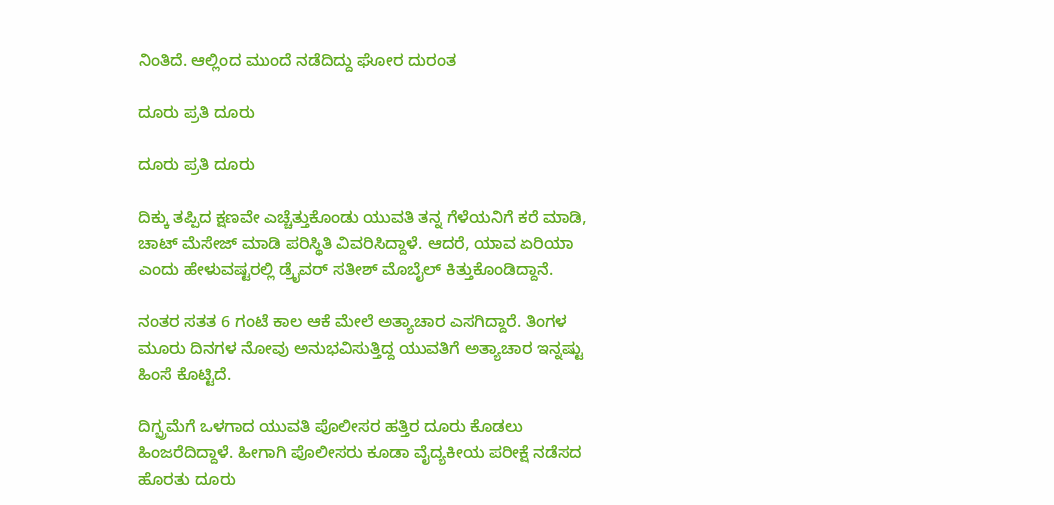ನಿಂತಿದೆ. ಆಲ್ಲಿಂದ ಮುಂದೆ ನಡೆದಿದ್ದು ಘೋರ ದುರಂತ

ದೂರು ಪ್ರತಿ ದೂರು

ದೂರು ಪ್ರತಿ ದೂರು

ದಿಕ್ಕು ತಪ್ಪಿದ ಕ್ಷಣವೇ ಎಚ್ಚೆತ್ತುಕೊಂಡು ಯುವತಿ ತನ್ನ ಗೆಳೆಯನಿಗೆ ಕರೆ ಮಾಡಿ, ಚಾಟ್ ಮೆಸೇಜ್ ಮಾಡಿ ಪರಿಸ್ಥಿತಿ ವಿವರಿಸಿದ್ದಾಳೆ. ಆದರೆ, ಯಾವ ಏರಿಯಾ ಎಂದು ಹೇಳುವಷ್ಟರಲ್ಲಿ ಡ್ರೈವರ್ ಸತೀಶ್ ಮೊಬೈಲ್ ಕಿತ್ತುಕೊಂಡಿದ್ದಾನೆ.

ನಂತರ ಸತತ 6 ಗಂಟೆ ಕಾಲ ಆಕೆ ಮೇಲೆ ಅತ್ಯಾಚಾರ ಎಸಗಿದ್ದಾರೆ. ತಿಂಗಳ ಮೂರು ದಿನಗಳ ನೋವು ಅನುಭವಿಸುತ್ತಿದ್ದ ಯುವತಿಗೆ ಅತ್ಯಾಚಾರ ಇನ್ನಷ್ಟು ಹಿಂಸೆ ಕೊಟ್ಟಿದೆ.

ದಿಗ್ಭ್ರಮೆಗೆ ಒಳಗಾದ ಯುವತಿ ಪೊಲೀಸರ ಹತ್ತಿರ ದೂರು ಕೊಡಲು ಹಿಂಜರೆದಿದ್ದಾಳೆ. ಹೀಗಾಗಿ ಪೊಲೀಸರು ಕೂಡಾ ವೈದ್ಯಕೀಯ ಪರೀಕ್ಷೆ ನಡೆಸದ ಹೊರತು ದೂರು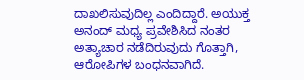ದಾಖಲಿಸುವುದಿಲ್ಲ ಎಂದಿದ್ದಾರೆ. ಅಯುಕ್ತ ಅನಂದ್ ಮಧ್ಯ ಪ್ರವೇಶಿಸಿದ ನಂತರ ಅತ್ಯಾಚಾರ ನಡೆದಿರುವುದು ಗೊತ್ತಾಗಿ, ಆರೋಪಿಗಳ ಬಂಧನವಾಗಿದೆ.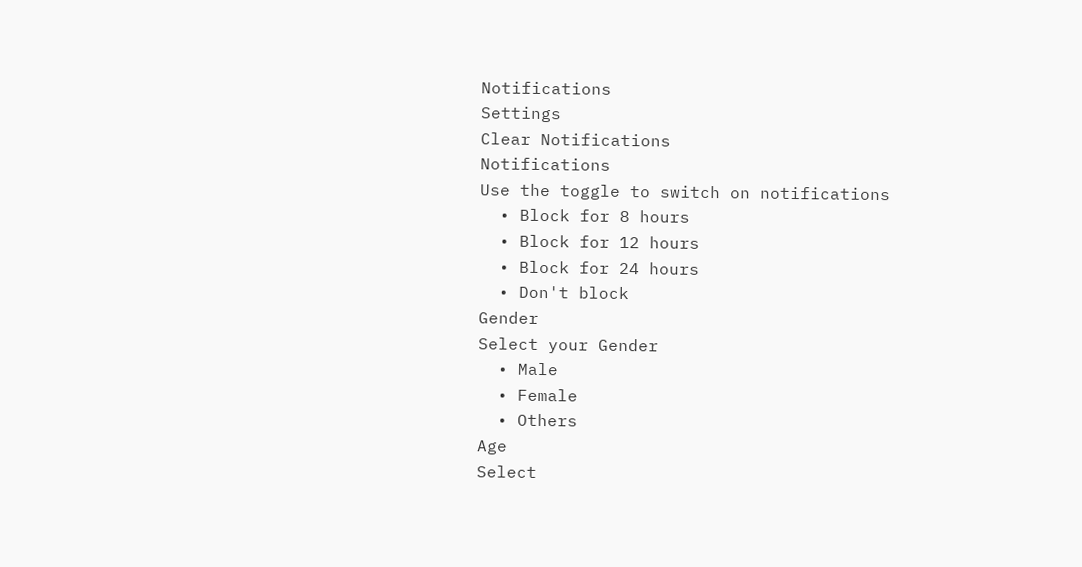Notifications
Settings
Clear Notifications
Notifications
Use the toggle to switch on notifications
  • Block for 8 hours
  • Block for 12 hours
  • Block for 24 hours
  • Don't block
Gender
Select your Gender
  • Male
  • Female
  • Others
Age
Select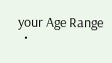your Age Range
  •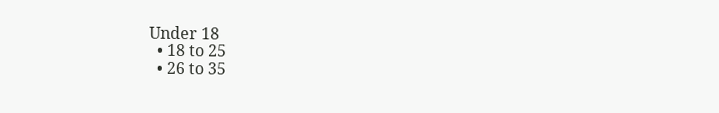Under 18
  • 18 to 25
  • 26 to 35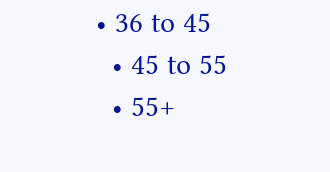• 36 to 45
  • 45 to 55
  • 55+